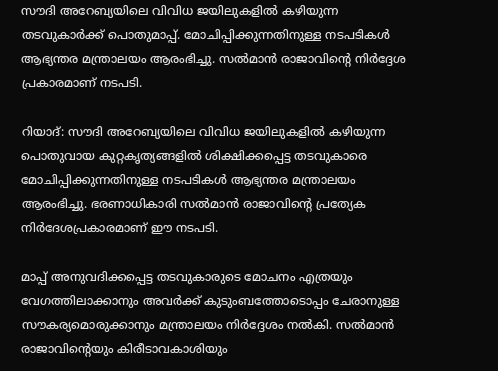സൗദി അറേബ്യയിലെ വിവിധ ജയിലുകളിൽ കഴിയുന്ന തടവുകാർക്ക് പൊതുമാപ്പ്. മോചിപ്പിക്കുന്നതിനുള്ള നടപടികൾ ആഭ്യന്തര മന്ത്രാലയം ആരംഭിച്ചു. സൽമാൻ രാജാവിന്‍റെ നിർദ്ദേശ പ്രകാരമാണ് നടപടി.

റിയാദ്: സൗദി അറേബ്യയിലെ വിവിധ ജയിലുകളിൽ കഴിയുന്ന പൊതുവായ കുറ്റകൃത്യങ്ങളിൽ ശിക്ഷിക്കപ്പെട്ട തടവുകാരെ മോചിപ്പിക്കുന്നതിനുള്ള നടപടികൾ ആഭ്യന്തര മന്ത്രാലയം ആരംഭിച്ചു. ഭരണാധികാരി സൽമാൻ രാജാവിന്‍റെ പ്രത്യേക നിർദേശപ്രകാരമാണ് ഈ നടപടി.

മാപ്പ് അനുവദിക്കപ്പെട്ട തടവുകാരുടെ മോചനം എത്രയും വേഗത്തിലാക്കാനും അവർക്ക് കുടുംബത്തോടൊപ്പം ചേരാനുള്ള സൗകര്യമൊരുക്കാനും മന്ത്രാലയം നിർദ്ദേശം നൽകി. സൽമാൻ രാജാവിന്‍റെയും കിരീടാവകാശിയും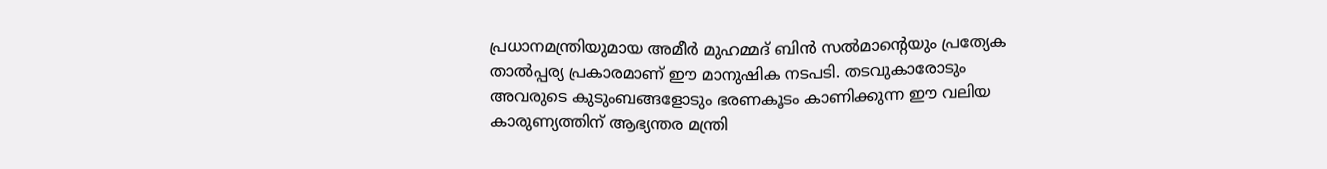പ്രധാനമന്ത്രിയുമായ അമീർ മുഹമ്മദ് ബിൻ സൽമാന്‍റെയും പ്രത്യേക താൽപ്പര്യ പ്രകാരമാണ് ഈ മാനുഷിക നടപടി. തടവുകാരോടും അവരുടെ കുടുംബങ്ങളോടും ഭരണകൂടം കാണിക്കുന്ന ഈ വലിയ കാരുണ്യത്തിന് ആഭ്യന്തര മന്ത്രി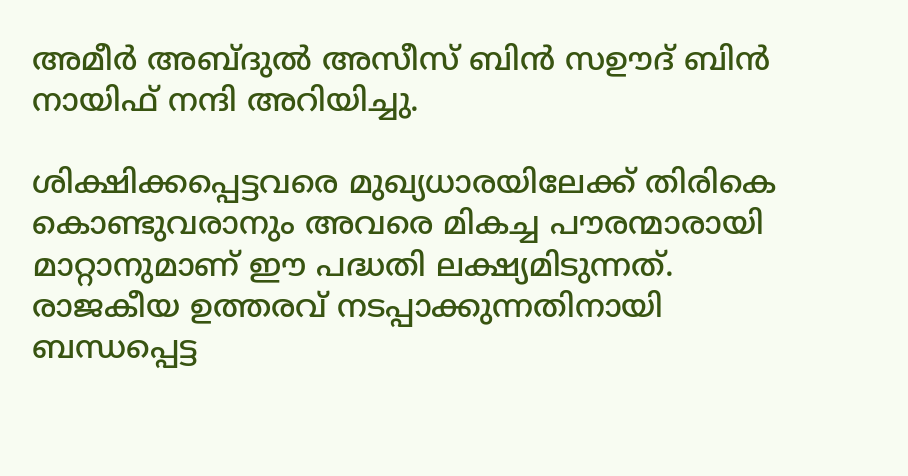അമീർ അബ്ദുൽ അസീസ് ബിൻ സഊദ് ബിൻ നായിഫ് നന്ദി അറിയിച്ചു.

ശിക്ഷിക്കപ്പെട്ടവരെ മുഖ്യധാരയിലേക്ക് തിരികെ കൊണ്ടുവരാനും അവരെ മികച്ച പൗരന്മാരായി മാറ്റാനുമാണ് ഈ പദ്ധതി ലക്ഷ്യമിടുന്നത്. രാജകീയ ഉത്തരവ് നടപ്പാക്കുന്നതിനായി ബന്ധപ്പെട്ട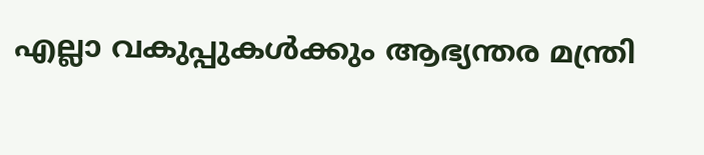എല്ലാ വകുപ്പുകൾക്കും ആഭ്യന്തര മന്ത്രി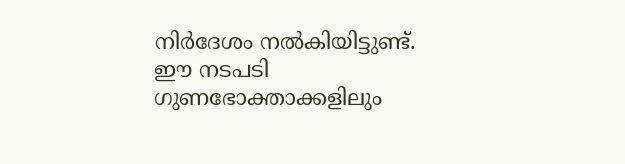നിർദേശം നൽകിയിട്ടുണ്ട്. ഈ നടപടി ഗുണഭോക്താക്കളിലും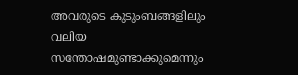അവരുടെ കുടുംബങ്ങളിലും വലിയ സന്തോഷമുണ്ടാക്കുമെന്നും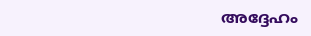അദ്ദേഹം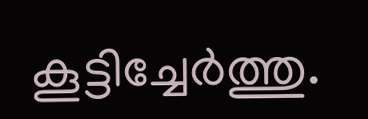കൂട്ടിച്ചേർത്തു.